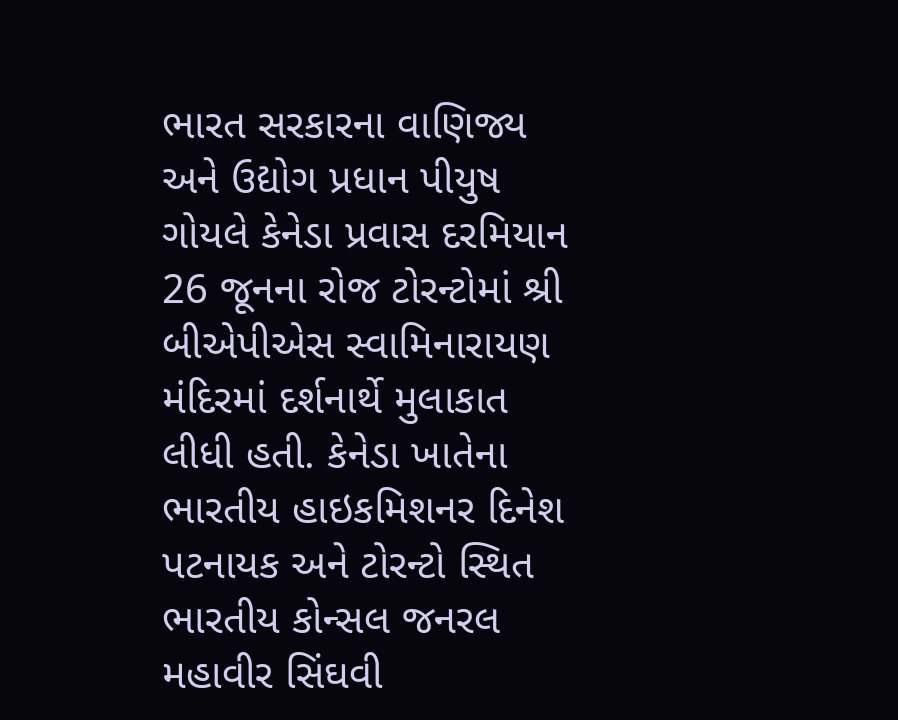ભારત સરકારના વાણિજ્ય અને ઉદ્યોગ પ્રધાન પીયુષ ગોયલે કેનેડા પ્રવાસ દરમિયાન 26 જૂનના રોજ ટોરન્ટોમાં શ્રી બીએપીએસ સ્વામિનારાયણ મંદિરમાં દર્શનાર્થે મુલાકાત લીધી હતી. કેનેડા ખાતેના ભારતીય હાઇકમિશનર દિનેશ પટનાયક અને ટોરન્ટો સ્થિત ભારતીય કોન્સલ જનરલ મહાવીર સિંઘવી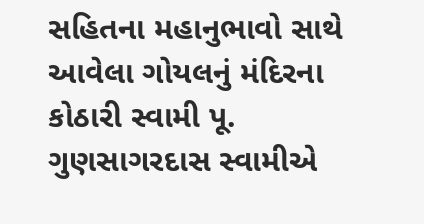સહિતના મહાનુભાવો સાથે આવેલા ગોયલનું મંદિરના કોઠારી સ્વામી પૂ. ગુણસાગરદાસ સ્વામીએ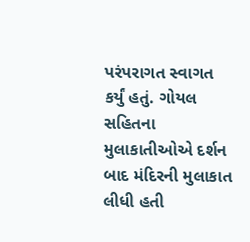પરંપરાગત સ્વાગત કર્યું હતું. ગોયલ સહિતના મુલાકાતીઓએ દર્શન બાદ મંદિરની મુલાકાત લીધી હતી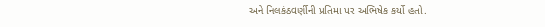અને નિલકંઠવર્ણીની પ્રતિમા પર અભિષેક કર્યો હતો.